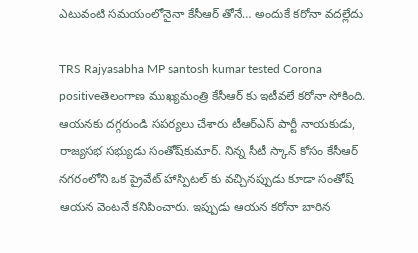ఎటువంటి సమయంలోనైనా కేసీఆర్ తోనే… అందుకే కరోనా వదల్లేదు

TRS Rajyasabha MP santosh kumar tested Corona positiveతెలంగాణ ముఖ్యమంత్రి కేసీఆర్ కు ఇటీవలే కరోనా సోకింది. ఆయనకు దగ్గరుండి సపర్యలు చేశారు టీఆర్‌ఎస్‌ పార్టీ నాయకుడు, రాజ్యసభ సభ్యుడు సంతోష్‌కుమార్. నిన్న సీటీ స్కాన్ కోసం కేసీఆర్ నగరంలోని ఒక ప్రైవేట్ హాస్పిటల్ కు వచ్చినప్పుడు కూడా సంతోష్ ఆయన వెంటనే కనిపించారు. ఇప్పుడు ఆయన కరోనా బారిన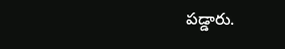పడ్డారు.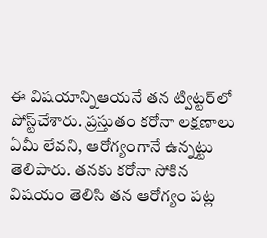ఈ విషయాన్నిఆయనే తన ట్విట్టర్‌లో పోస్ట్‌చేశారు. ప్రస్తుతం కరోనా లక్షణాలు ఏమీ లేవని, ఆరోగ్యంగానే ఉన్నట్టు తెలిపారు. తనకు కరోనా సోకిన విషయం తెలిసి తన ఆరోగ్యం పట్ల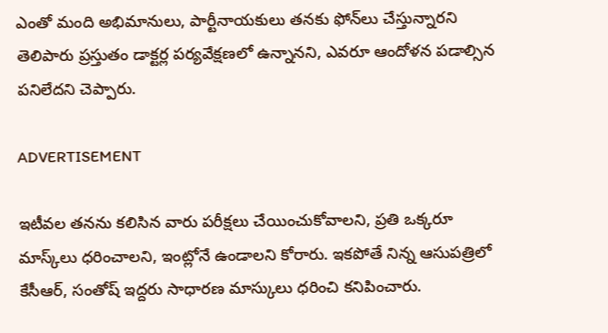ఎంతో మంది అభిమానులు, పార్టీనాయకులు తనకు ఫోన్‌లు చేస్తున్నారని తెలిపారు ప్రస్తుతం డాక్టర్ల పర్యవేక్షణలో ఉన్నానని, ఎవరూ ఆందోళన పడాల్సిన పనిలేదని చెప్పారు.

ADVERTISEMENT

ఇటీవల తనను కలిసిన వారు పరీక్షలు చేయించుకోవాలని, ప్రతి ఒక్కరూ మాస్క్‌లు ధరించాలని, ఇంట్లోనే ఉండాలని కోరారు. ఇకపోతే నిన్న ఆసుపత్రిలో కేసీఆర్, సంతోష్ ఇద్దరు సాధారణ మాస్కులు ధరించి కనిపించారు.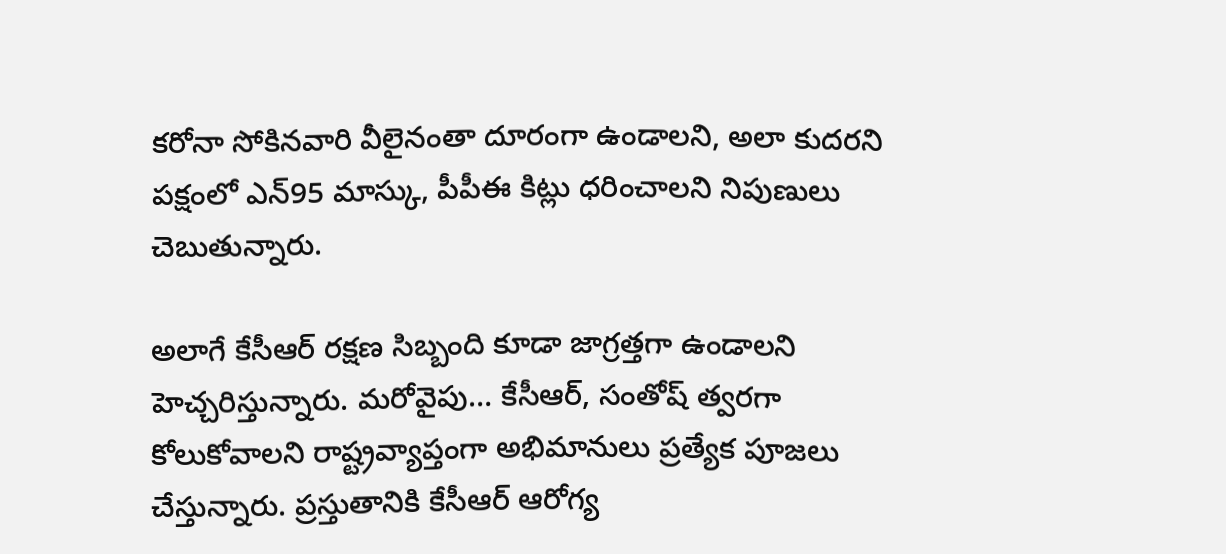కరోనా సోకినవారి వీలైనంతా దూరంగా ఉండాలని, అలా కుదరని పక్షంలో ఎన్95 మాస్కు, పీపీఈ కిట్లు ధరించాలని నిపుణులు చెబుతున్నారు.

అలాగే కేసీఆర్ రక్షణ సిబ్బంది కూడా జాగ్రత్తగా ఉండాలని హెచ్చరిస్తున్నారు. మరోవైపు… కేసీఆర్, సంతోష్ త్వరగా కోలుకోవాలని రాష్ట్రవ్యాప్తంగా అభిమానులు ప్రత్యేక పూజలు చేస్తున్నారు. ప్రస్తుతానికి కేసీఆర్ ఆరోగ్య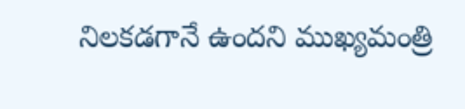నిలకడగానే ఉందని ముఖ్యమంత్రి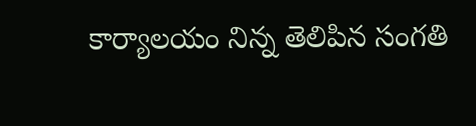కార్యాలయం నిన్న తెలిపిన సంగతి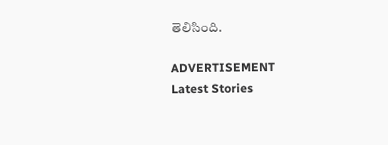తెలిసింది.

ADVERTISEMENT
Latest Stories